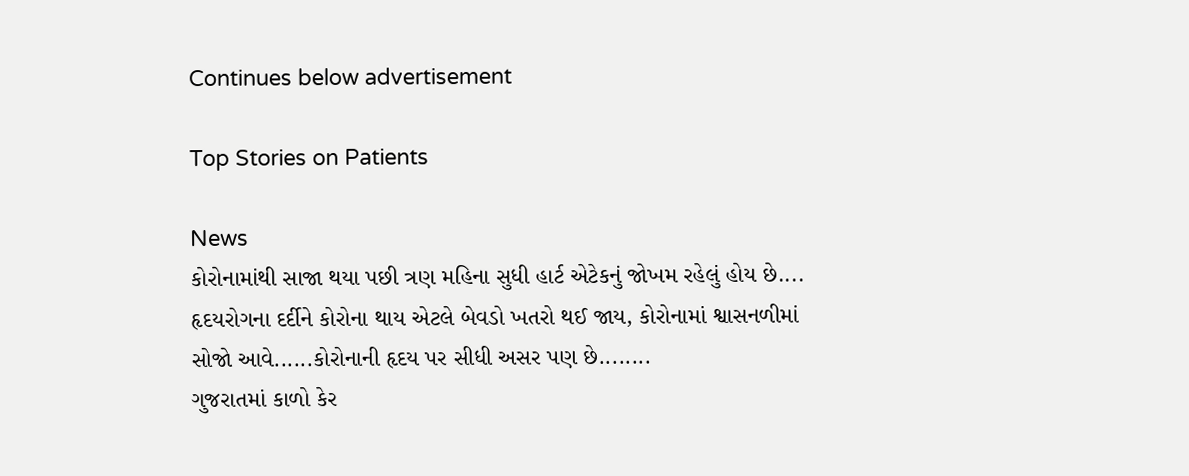Continues below advertisement

Top Stories on Patients

News
કોરોનામાંથી સાજા થયા પછી ત્રણ મહિના સુધી હાર્ટ એટેકનું જોખમ રહેલું હોય છે....
હૃદયરોગના દર્દીને કોરોના થાય એટલે બેવડો ખતરો થઈ જાય, કોરોનામાં શ્વાસનળીમાં સોજો આવે......કોરોનાની હૃદય પર સીધી અસર પણ છે........
ગુજરાતમાં કાળો કેર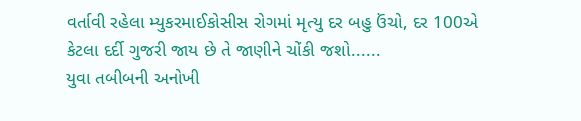વર્તાવી રહેલા મ્યુકરમાઈકોસીસ રોગમાં મૃત્યુ દર બહુ ઉંચો, દર 100એ કેટલા દર્દી ગુજરી જાય છે તે જાણીને ચોંકી જશો......
યુવા તબીબની અનોખી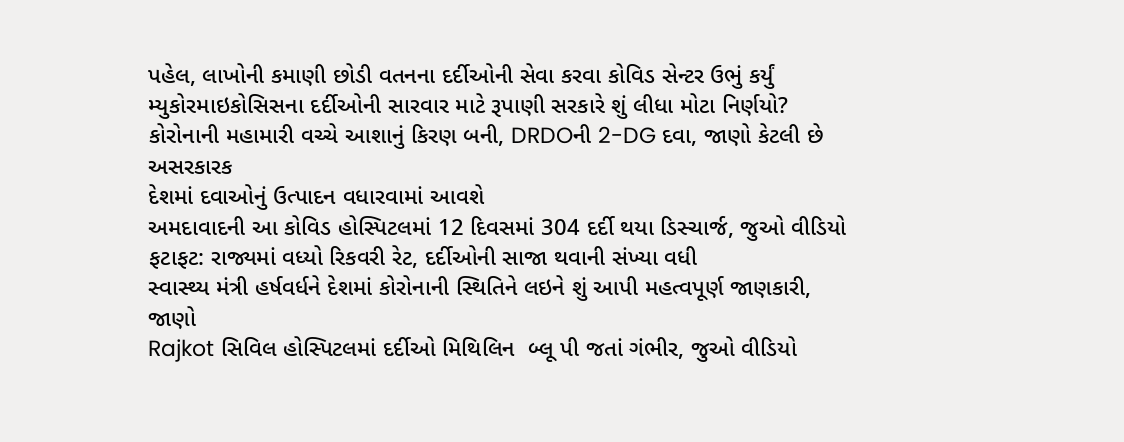પહેલ, લાખોની કમાણી છોડી વતનના દર્દીઓની સેવા કરવા કોવિડ સેન્ટર ઉભું કર્યું
મ્યુકોરમાઇકોસિસના દર્દીઓની સારવાર માટે રૂપાણી સરકારે શું લીધા મોટા નિર્ણયો?
કોરોનાની મહામારી વચ્ચે આશાનું કિરણ બની, DRDOની 2-DG દવા, જાણો કેટલી છે અસરકારક
દેશમાં દવાઓનું ઉત્પાદન વધારવામાં આવશે
અમદાવાદની આ કોવિડ હોસ્પિટલમાં 12 દિવસમાં 304 દર્દી થયા ડિસ્ચાર્જ, જુઓ વીડિયો
ફટાફટ: રાજ્યમાં વધ્યો રિકવરી રેટ, દર્દીઓની સાજા થવાની સંખ્યા વધી
સ્વાસ્થ્ય મંત્રી હર્ષવર્ધને દેશમાં કોરોનાની સ્થિતિને લઇને શું આપી મહત્વપૂર્ણ જાણકારી, જાણો
Rajkot સિવિલ હોસ્પિટલમાં દર્દીઓ મિથિલિન  બ્લૂ પી જતાં ગંભીર, જુઓ વીડિયો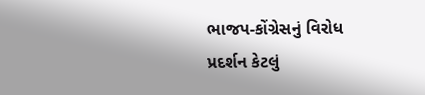ભાજપ-કોંગ્રેસનું વિરોધ પ્રદર્શન કેટલું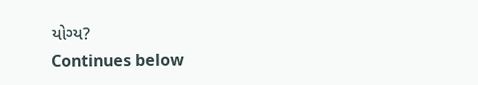યોગ્ય?
Continues below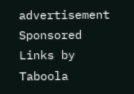advertisement
Sponsored Links by Taboola